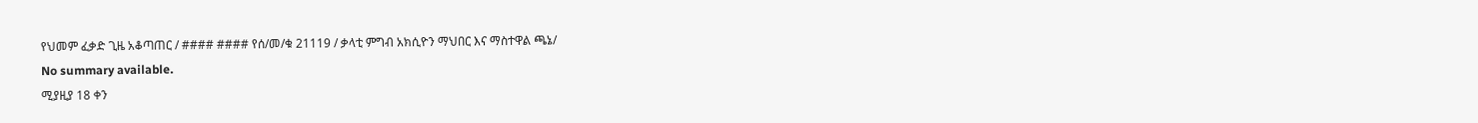የህመም ፈቃድ ጊዜ አቆጣጠር / #### #### የሰ/መ/ቁ 21119 / ቃላቲ ምግብ አክሲዮን ማህበር እና ማስተዋል ጫኔ/
No summary available.
ሚያዚያ 18 ቀን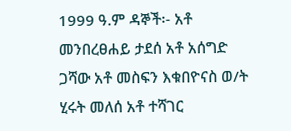1999 ዓ.ም ዳኞች፡- አቶ መንበረፀሐይ ታደሰ አቶ አሰግድ ጋሻው አቶ መስፍን እቁበዮናስ ወ/ት ሂሩት መለሰ አቶ ተሻገር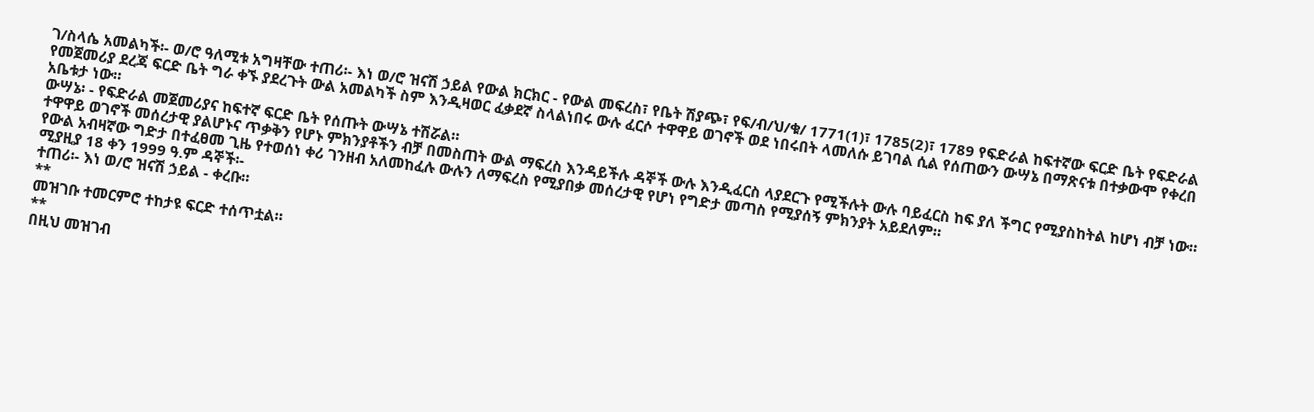ገ/ስላሴ አመልካች፡- ወ/ሮ ዓለሚቱ አግዛቸው ተጠሪ፡- እነ ወ/ሮ ዝናሽ ኃይል የውል ክርክር - የውል መፍረስ፣ የቤት ሽያጭ፣ የፍ/ብ/ህ/ቁ/ 1771(1)፣ 1785(2)፣ 1789 የፍድራል ከፍተኛው ፍርድ ቤት የፍድራል የመጀመሪያ ደረጃ ፍርድ ቤት ግራ ቀኙ ያደረጉት ውል አመልካች ስም እንዲዛወር ፈቃደኛ ስላልነበሩ ውሉ ፈርሶ ተዋዋይ ወገኖች ወደ ነበሩበት ላመለሱ ይገባል ሲል የሰጠውን ውሣኔ በማጽናቱ በተቃውሞ የቀረበ አቤቱታ ነው።
ውሣኔ፡ - የፍድራል መጀመሪያና ከፍተኛ ፍርድ ቤት የሰጡት ውሣኔ ተሽሯል።
ተዋዋይ ወገኖች መሰረታዊ ያልሆኑና ጥቃቅን የሆኑ ምክንያቶችን ብቻ በመስጠት ውል ማፍረስ እንዳይችሉ ዳኞች ውሉ እንዲፈርስ ላያደርጉ የሚችሉት ውሉ ባይፈርስ ከፍ ያለ ችግር የሚያስከትል ከሆነ ብቻ ነው።
የውል አብዛኛው ግድታ በተፈፀመ ጊዜ የተወሰነ ቀሪ ገንዘብ አለመከፈሉ ውሉን ለማፍረስ የሚያበቃ መሰረታዊ የሆነ የግድታ መጣስ የሚያሰኝ ምክንያት አይደለም።
ሚያዚያ 18 ቀን 1999 ዓ.ም ዳኞች፡-
ተጠሪ፡- እነ ወ/ሮ ዝናሽ ኃይል - ቀረቡ።
**
መዝገቡ ተመርምሮ ተከታዩ ፍርድ ተሰጥቷል።
**
በዚህ መዝገብ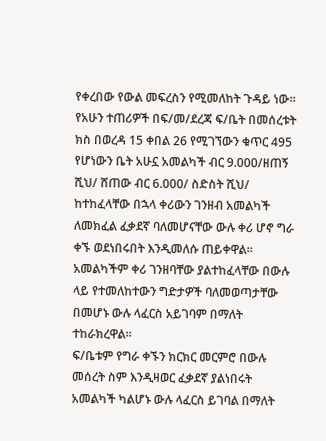የቀረበው የውል መፍረስን የሚመለከት ጉዳይ ነው።
የአሁን ተጠሪዎች በፍ/መ/ደረጃ ፍ/ቤት በመሰረቱት ክስ በወረዳ 15 ቀበል 26 የሚገኘውን ቁጥር 495 የሆነውን ቤት አሁኗ አመልካች ብር 9.000/ዘጠኝ ሺህ/ ሸጠው ብር 6.000/ ስድስት ሺህ/ ከተከፈላቸው በኋላ ቀሪውን ገንዘብ አመልካች ለመክፈል ፈቃደኛ ባለመሆናቸው ውሉ ቀሪ ሆኖ ግራ ቀኙ ወደነበሩበት እንዲመለሱ ጠይቀዋል።
አመልካችም ቀሪ ገንዘባቸው ያልተከፈላቸው በውሉ ላይ የተመለከተውን ግድታዎች ባለመወጣታቸው በመሆኑ ውሉ ላፈርስ አይገባም በማለት ተከራክረዋል።
ፍ/ቤቱም የግራ ቀኙን ክርክር መርምሮ በውሉ መሰረት ስም እንዲዛወር ፈቃደኛ ያልነበሩት አመልካች ካልሆኑ ውሉ ላፈርስ ይገባል በማለት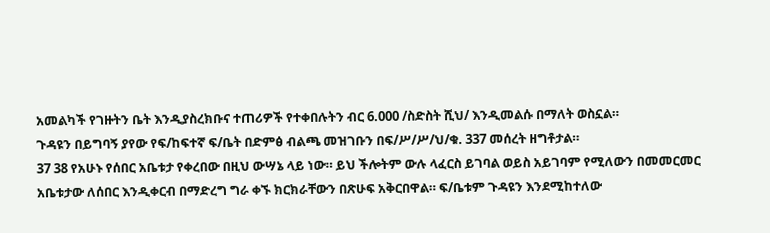አመልካች የገዙትን ቤት እንዲያስረክቡና ተጠሪዎች የተቀበሉትን ብር 6.000 /ስድስት ሺህ/ እንዲመልሱ በማለት ወስኗል።
ጉዳዩን በይግባኝ ያየው የፍ/ከፍተኛ ፍ/ቤት በድምፅ ብልጫ መዝገቡን በፍ/ሥ/ሥ/ህ/ቁ. 337 መሰረት ዘግቶታል።
37 38 የአሁኑ የሰበር አቤቱታ የቀረበው በዚህ ውሣኔ ላይ ነው። ይህ ችሎትም ውሉ ላፈርስ ይገባል ወይስ አይገባም የሚለውን በመመርመር አቤቱታው ለሰበር እንዲቀርብ በማድረግ ግራ ቀኙ ክርክራቸውን በጽሁፍ አቅርበዋል። ፍ/ቤቱም ጉዳዩን እንደሚከተለው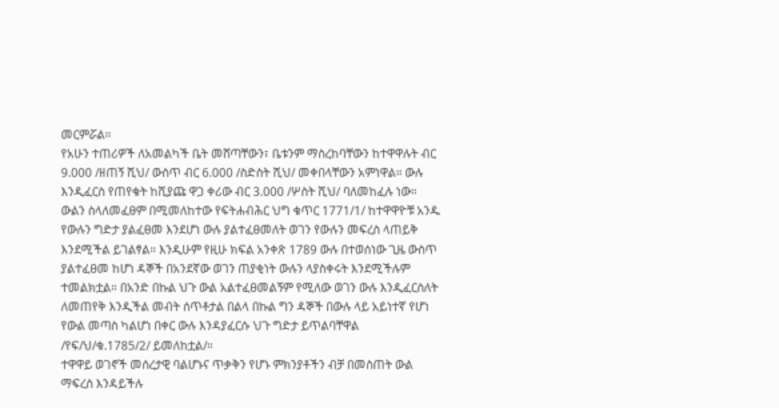መርምሯል።
የአሁን ተጠሪዎች ለአመልካች ቤት መሸጣቸውን፣ ቤቱንም ማስረከባቸውን ከተዋዋሉት ብር 9.000 /ዘጠኝ ሺህ/ ውስጥ ብር 6.000 /ስድስት ሺህ/ መቀበላቸውን አምነዋል። ውሉ እንዲፈርስ የጠየቁት ከሺያጩ ዋጋ ቀሪው ብር 3.000 /ሦስት ሺህ/ ባለመከፈሉ ነው።
ውልን ስላለመፈፀም በሚመለከተው የፍትሐብሕር ህግ ቁጥር 1771/1/ ከተዋዋዮቹ አንዱ የውሉን ግድታ ያልፈፀመ እንደሆነ ውሉ ያልተፈፀመለት ወገን የውሉን መፍረስ ላጠይቅ እንደሚችል ይገልፃል። እንዲሁም የዚሁ ክፍል አንቀጽ 1789 ውሉ በተወሰነው ጊዜ ውስጥ ያልተፈፀመ ከሆነ ዳኞች በአንደኛው ወገን ጠያቂነት ውሉን ላያስቀሩት እንደሚችሉም ተመልክቷል። በአንድ በኩል ህጉ ውል አልተፈፀመልኝም የሚለው ወገን ውሉ እንዲፈርስለት ለመጠየቅ እንዲችል መብት ሰጥቶታል በልላ በኩል ግን ዳኞች በውሉ ላይ አይነተኛ የሆነ የውል መጣስ ካልሆነ በቀር ውሉ እንዳያፈርሱ ህጉ ግድታ ይጥልባቸዋል /የፍ/ህ/ቁ.1785/2/ ይመለከቷል/።
ተዋዋይ ወገኖች መሰረታዊ ባልሆኑና ጥቃቅን የሆኑ ምክንያቶችን ብቻ በመስጠት ውል ማፍረስ እንዳይችሉ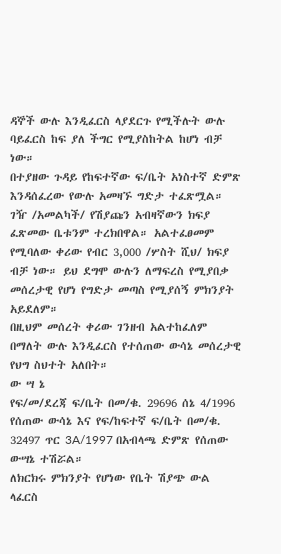ዳኞች ውሉ እንዲፈርስ ላያደርጉ የሚችሉት ውሉ ባይፈርስ ከፍ ያለ ችግር የሚያስከትል ከሆነ ብቻ ነው።
በተያዘው ጉዳይ የከፍተኛው ፍ/ቤት አነስተኛ ድምጽ እንዳሰፈረው የውሉ አመዛኙ ግድታ ተፈጽሟል። ገዥ /አመልካች/ የሽያጩን አብዛኛውን ክፍያ ፈጽመው ቤቱንም ተረክበዋል። አልተፈፀመም የሚባለው ቀሪው የብር 3,000 /ሦስት ሺህ/ ክፍያ ብቻ ነው። ይህ ደግሞ ውሉን ለማፍረስ የሚያበቃ መሰረታዊ የሆነ የግድታ መጣስ የሚያሰኝ ምክንያት አይደለም።
በዚህም መሰረት ቀሪው ገንዘብ አልተከፈለም በማለት ውሉ እንዲፈርስ የተሰጠው ውሳኔ መሰረታዊ የህግ ስህተት አለበት።
ው ሣ ኔ
የፍ/መ/ደረጃ ፍ/ቤት በመ/ቁ. 29696 ሰኔ 4/1996 የሰጠው ውሳኔ እና የፍ/ከፍተኛ ፍ/ቤት በመ/ቁ. 32497 ጥር 3A/1997 በአብላጫ ድምጽ የሰጠው ውሣኔ ተሽሯል።
ለክርክሩ ምክንያት የሆነው የቤት ሽያጭ ውል ላፈርስ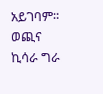አይገባም።
ወጪና ኪሳራ ግራ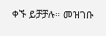ቀኙ ይቻቻሉ። መዝገቡ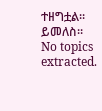ተዘግቷል። ይመለስ።
No topics extracted.